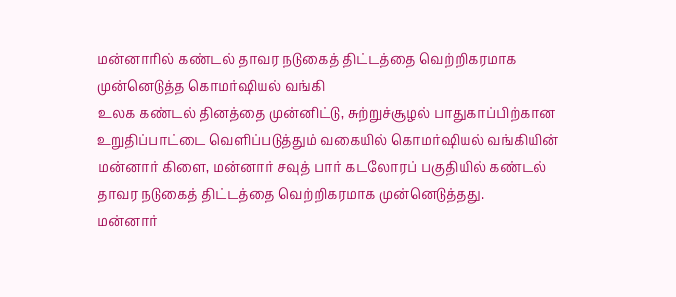மன்னாரில் கண்டல் தாவர நடுகைத் திட்டத்தை வெற்றிகரமாக முன்னெடுத்த கொமர்ஷியல் வங்கி
உலக கண்டல் தினத்தை முன்னிட்டு, சுற்றுச்சூழல் பாதுகாப்பிற்கான உறுதிப்பாட்டை வெளிப்படுத்தும் வகையில் கொமர்ஷியல் வங்கியின் மன்னார் கிளை, மன்னார் சவுத் பார் கடலோரப் பகுதியில் கண்டல் தாவர நடுகைத் திட்டத்தை வெற்றிகரமாக முன்னெடுத்தது.
மன்னார்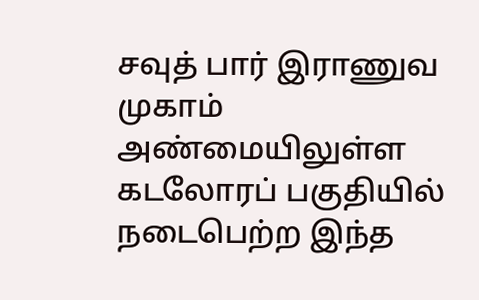சவுத் பார் இராணுவ முகாம் அண்மையிலுள்ள கடலோரப் பகுதியில் நடைபெற்ற இந்த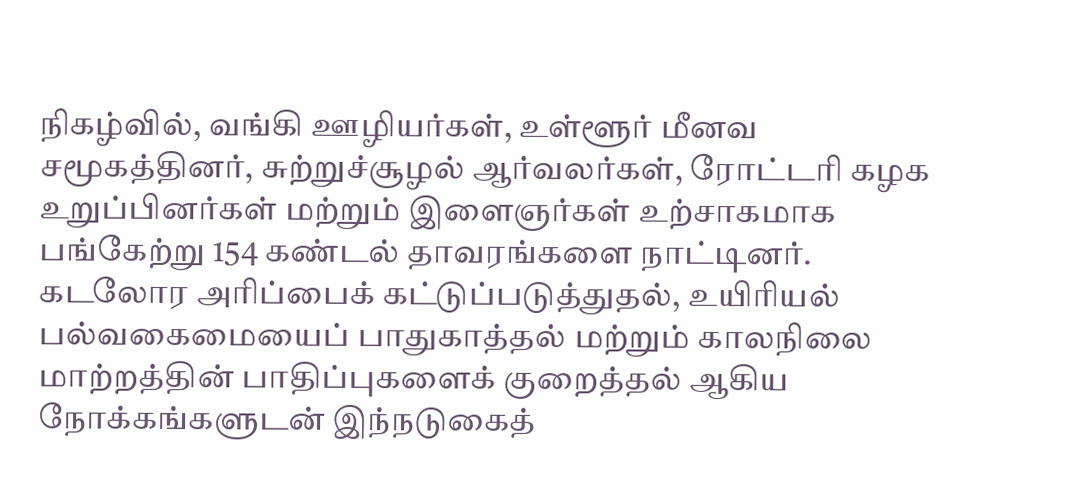நிகழ்வில், வங்கி ஊழியர்கள், உள்ளூர் மீனவ சமூகத்தினர், சுற்றுச்சூழல் ஆர்வலர்கள், ரோட்டரி கழக உறுப்பினர்கள் மற்றும் இளைஞர்கள் உற்சாகமாக பங்கேற்று 154 கண்டல் தாவரங்களை நாட்டினர்.
கடலோர அரிப்பைக் கட்டுப்படுத்துதல், உயிரியல் பல்வகைமையைப் பாதுகாத்தல் மற்றும் காலநிலை மாற்றத்தின் பாதிப்புகளைக் குறைத்தல் ஆகிய நோக்கங்களுடன் இந்நடுகைத்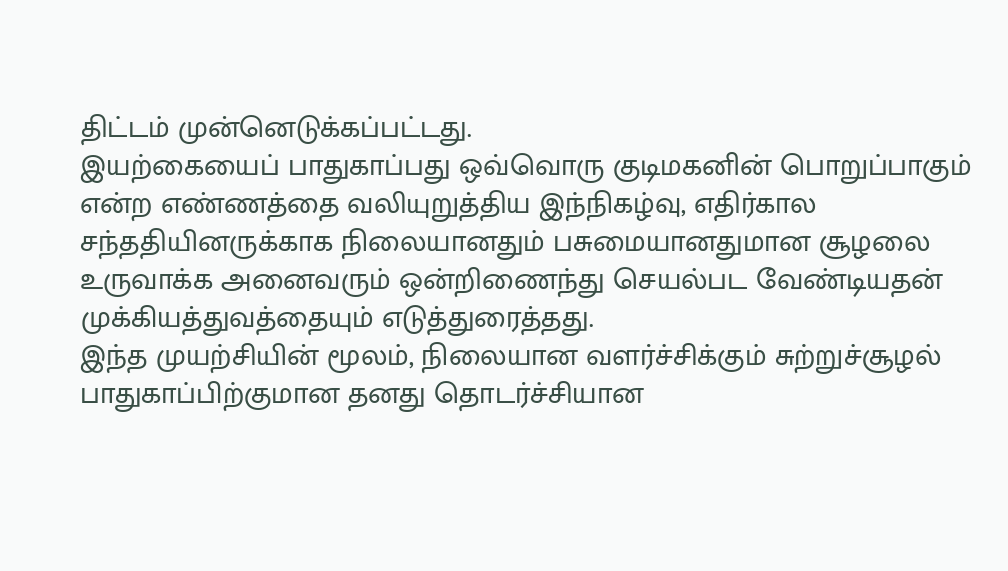திட்டம் முன்னெடுக்கப்பட்டது.
இயற்கையைப் பாதுகாப்பது ஒவ்வொரு குடிமகனின் பொறுப்பாகும் என்ற எண்ணத்தை வலியுறுத்திய இந்நிகழ்வு, எதிர்கால சந்ததியினருக்காக நிலையானதும் பசுமையானதுமான சூழலை உருவாக்க அனைவரும் ஒன்றிணைந்து செயல்பட வேண்டியதன் முக்கியத்துவத்தையும் எடுத்துரைத்தது.
இந்த முயற்சியின் மூலம், நிலையான வளர்ச்சிக்கும் சுற்றுச்சூழல் பாதுகாப்பிற்குமான தனது தொடர்ச்சியான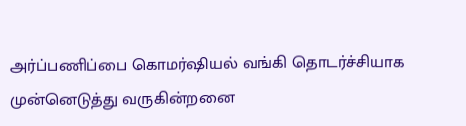அர்ப்பணிப்பை கொமர்ஷியல் வங்கி தொடர்ச்சியாக முன்னெடுத்து வருகின்றனை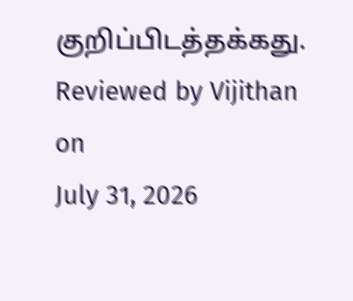குறிப்பிடத்தக்கது.
Reviewed by Vijithan
on
July 31, 2026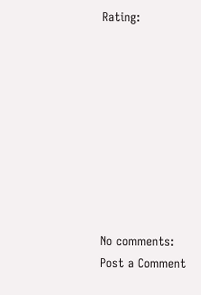Rating:









No comments:
Post a Comment